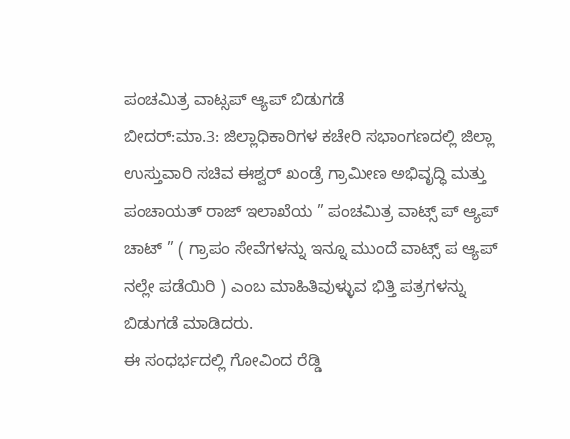ಪಂಚಮಿತ್ರ ವಾಟ್ಸಪ್ ಆ್ಯಪ್ ಬಿಡುಗಡೆ
ಬೀದರ್:ಮಾ.3: ಜಿಲ್ಲಾಧಿಕಾರಿಗಳ ಕಚೇರಿ ಸಭಾಂಗಣದಲ್ಲಿ ಜಿಲ್ಲಾ ಉಸ್ತುವಾರಿ ಸಚಿವ ಈಶ್ವರ್ ಖಂಡ್ರೆ ಗ್ರಾಮೀಣ ಅಭಿವೃದ್ಧಿ ಮತ್ತು ಪಂಚಾಯತ್ ರಾಜ್ ಇಲಾಖೆಯ ” ಪಂಚಮಿತ್ರ ವಾಟ್ಸ್ ಪ್ ಆ್ಯಪ್ ಚಾಟ್ ” ( ಗ್ರಾಪಂ ಸೇವೆಗಳನ್ನು ಇನ್ನೂ ಮುಂದೆ ವಾಟ್ಸ್ ಪ ಆ್ಯಪ್ ನಲ್ಲೇ ಪಡೆಯಿರಿ ) ಎಂಬ ಮಾಹಿತಿವುಳ್ಳುವ ಭಿತ್ತಿ ಪತ್ರಗಳನ್ನು ಬಿಡುಗಡೆ ಮಾಡಿದರು.
ಈ ಸಂಧರ್ಭದಲ್ಲಿ ಗೋವಿಂದ ರೆಡ್ಡಿ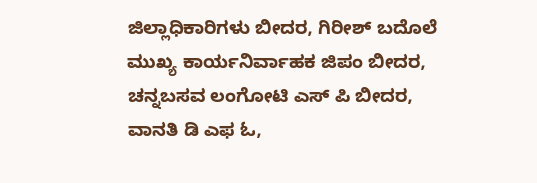ಜಿಲ್ಲಾಧಿಕಾರಿಗಳು ಬೀದರ, ಗಿರೀಶ್ ಬದೊಲೆ ಮುಖ್ಯ ಕಾರ್ಯನಿರ್ವಾಹಕ ಜಿಪಂ ಬೀದರ, ಚನ್ನಬಸವ ಲಂಗೋಟಿ ಎಸ್ ಪಿ ಬೀದರ, ವಾನತಿ ಡಿ ಎಫ ಓ,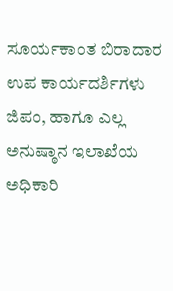ಸೂರ್ಯಕಾಂತ ಬಿರಾದಾರ ಉಪ ಕಾರ್ಯದರ್ಶಿಗಳು ಜಿಪಂ, ಹಾಗೂ ಎಲ್ಲ ಅನುಷ್ಠಾನ ಇಲಾಖೆಯ ಅಧಿಕಾರಿ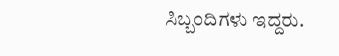ಸಿಬ್ಬಂದಿಗಳು ಇದ್ದರು.